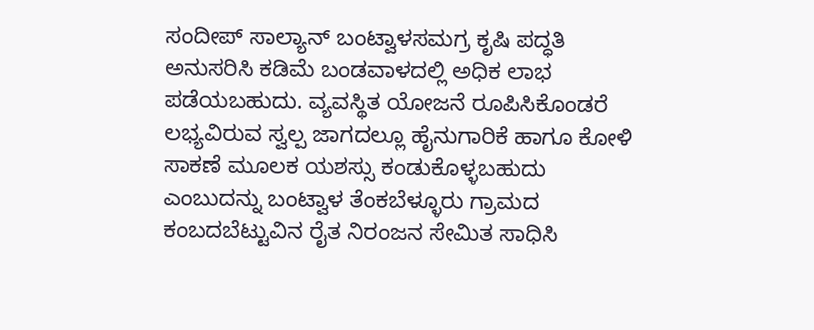ಸಂದೀಪ್ ಸಾಲ್ಯಾನ್ ಬಂಟ್ವಾಳಸಮಗ್ರ ಕೃಷಿ ಪದ್ಧತಿ ಅನುಸರಿಸಿ ಕಡಿಮೆ ಬಂಡವಾಳದಲ್ಲಿ ಅಧಿಕ ಲಾಭ ಪಡೆಯಬಹುದು. ವ್ಯವಸ್ಥಿತ ಯೋಜನೆ ರೂಪಿಸಿಕೊಂಡರೆ ಲಭ್ಯವಿರುವ ಸ್ವಲ್ಪ ಜಾಗದಲ್ಲೂ ಹೈನುಗಾರಿಕೆ ಹಾಗೂ ಕೋಳಿ ಸಾಕಣೆ ಮೂಲಕ ಯಶಸ್ಸು ಕಂಡುಕೊಳ್ಳಬಹುದು ಎಂಬುದನ್ನು ಬಂಟ್ವಾಳ ತೆಂಕಬೆಳ್ಳೂರು ಗ್ರಾಮದ ಕಂಬದಬೆಟ್ಟುವಿನ ರೈತ ನಿರಂಜನ ಸೇಮಿತ ಸಾಧಿಸಿ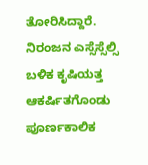ತೋರಿಸಿದ್ದಾರೆ.
ನಿರಂಜನ ಎಸ್ಸೆಸ್ಸೆಲ್ಸಿ ಬಳಿಕ ಕೃಷಿಯತ್ತ ಆಕರ್ಷಿತಗೊಂಡು ಪೂರ್ಣಕಾಲಿಕ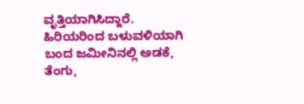ವೃತ್ತಿಯಾಗಿಸಿದ್ದಾರೆ. ಹಿರಿಯರಿಂದ ಬಳುವಳಿಯಾಗಿ ಬಂದ ಜಮೀನಿನಲ್ಲಿ ಅಡಕೆ, ತೆಂಗು,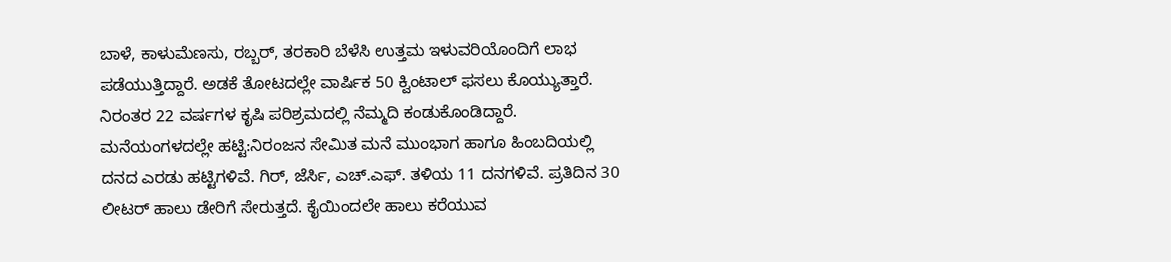ಬಾಳೆ, ಕಾಳುಮೆಣಸು, ರಬ್ಬರ್, ತರಕಾರಿ ಬೆಳೆಸಿ ಉತ್ತಮ ಇಳುವರಿಯೊಂದಿಗೆ ಲಾಭ ಪಡೆಯುತ್ತಿದ್ದಾರೆ. ಅಡಕೆ ತೋಟದಲ್ಲೇ ವಾರ್ಷಿಕ 50 ಕ್ವಿಂಟಾಲ್ ಫಸಲು ಕೊಯ್ಯುತ್ತಾರೆ. ನಿರಂತರ 22 ವರ್ಷಗಳ ಕೃಷಿ ಪರಿಶ್ರಮದಲ್ಲಿ ನೆಮ್ಮದಿ ಕಂಡುಕೊಂಡಿದ್ದಾರೆ.
ಮನೆಯಂಗಳದಲ್ಲೇ ಹಟ್ಟಿ:ನಿರಂಜನ ಸೇಮಿತ ಮನೆ ಮುಂಭಾಗ ಹಾಗೂ ಹಿಂಬದಿಯಲ್ಲಿ ದನದ ಎರಡು ಹಟ್ಟಿಗಳಿವೆ. ಗಿರ್, ಜೆರ್ಸಿ, ಎಚ್.ಎಫ್. ತಳಿಯ 11 ದನಗಳಿವೆ. ಪ್ರತಿದಿನ 30 ಲೀಟರ್ ಹಾಲು ಡೇರಿಗೆ ಸೇರುತ್ತದೆ. ಕೈಯಿಂದಲೇ ಹಾಲು ಕರೆಯುವ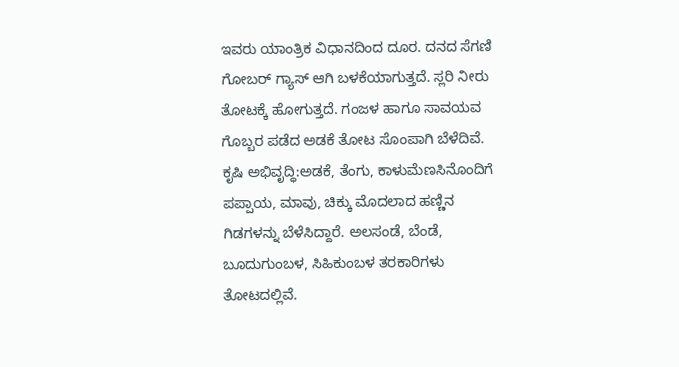ಇವರು ಯಾಂತ್ರಿಕ ವಿಧಾನದಿಂದ ದೂರ. ದನದ ಸೆಗಣಿ ಗೋಬರ್ ಗ್ಯಾಸ್ ಆಗಿ ಬಳಕೆಯಾಗುತ್ತದೆ. ಸ್ಲರಿ ನೀರು ತೋಟಕ್ಕೆ ಹೋಗುತ್ತದೆ. ಗಂಜಳ ಹಾಗೂ ಸಾವಯವ ಗೊಬ್ಬರ ಪಡೆದ ಅಡಕೆ ತೋಟ ಸೊಂಪಾಗಿ ಬೆಳೆದಿವೆ.
ಕೃಷಿ ಅಭಿವೃದ್ಧಿ:ಅಡಕೆ, ತೆಂಗು, ಕಾಳುಮೆಣಸಿನೊಂದಿಗೆ ಪಪ್ಪಾಯ, ಮಾವು, ಚಿಕ್ಕು ಮೊದಲಾದ ಹಣ್ಣಿನ ಗಿಡಗಳನ್ನು ಬೆಳೆಸಿದ್ದಾರೆ. ಅಲಸಂಡೆ, ಬೆಂಡೆ, ಬೂದುಗುಂಬಳ, ಸಿಹಿಕುಂಬಳ ತರಕಾರಿಗಳು ತೋಟದಲ್ಲಿವೆ.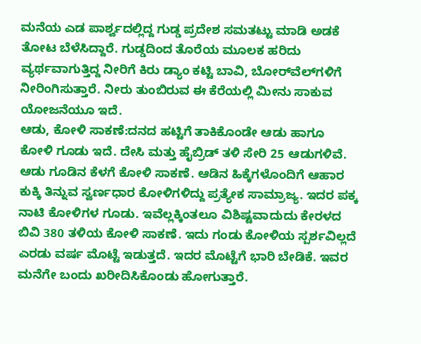ಮನೆಯ ಎಡ ಪಾರ್ಶ್ವದಲ್ಲಿದ್ದ ಗುಡ್ಡ ಪ್ರದೇಶ ಸಮತಟ್ಟು ಮಾಡಿ ಅಡಕೆ ತೋಟ ಬೆಳೆಸಿದ್ದಾರೆ. ಗುಡ್ಡದಿಂದ ತೊರೆಯ ಮೂಲಕ ಹರಿದು ವ್ಯರ್ಥವಾಗುತ್ತಿದ್ದ ನೀರಿಗೆ ಕಿರು ಡ್ಯಾಂ ಕಟ್ಟಿ ಬಾವಿ, ಬೋರ್‌ವೆಲ್‌ಗಳಿಗೆ ನೀರಿಂಗಿಸುತ್ತಾರೆ. ನೀರು ತುಂಬಿರುವ ಈ ಕೆರೆಯಲ್ಲಿ ಮೀನು ಸಾಕುವ ಯೋಜನೆಯೂ ಇದೆ.
ಆಡು, ಕೋಳಿ ಸಾಕಣೆ:ದನದ ಹಟ್ಟಿಗೆ ತಾಕಿಕೊಂಡೇ ಆಡು ಹಾಗೂ ಕೋಳಿ ಗೂಡು ಇದೆ. ದೇಸಿ ಮತ್ತು ಹೈಬ್ರಿಡ್ ತಳಿ ಸೇರಿ 25 ಆಡುಗಳಿವೆ. ಆಡು ಗೂಡಿನ ಕೆಳಗೆ ಕೋಳಿ ಸಾಕಣೆ. ಆಡಿನ ಹಿಕ್ಕೆಗಳೊಂದಿಗೆ ಆಹಾರ ಕುಕ್ಕಿ ತಿನ್ನುವ ಸ್ವರ್ಣಧಾರ ಕೋಳಿಗಳಿದ್ದು ಪ್ರತ್ಯೇಕ ಸಾಮ್ರಾಜ್ಯ. ಇದರ ಪಕ್ಕ ನಾಟಿ ಕೋಳಿಗಳ ಗೂಡು. ಇವೆಲ್ಲಕ್ಕಿಂತಲೂ ವಿಶಿಷ್ಟವಾದುದು ಕೇರಳದ ಬಿವಿ 380 ತಳಿಯ ಕೋಳಿ ಸಾಕಣೆ. ಇದು ಗಂಡು ಕೋಳಿಯ ಸ್ಪರ್ಶವಿಲ್ಲದೆ ಎರಡು ವರ್ಷ ಮೊಟ್ಟೆ ಇಡುತ್ತದೆ. ಇದರ ಮೊಟ್ಟೆಗೆ ಭಾರಿ ಬೇಡಿಕೆ. ಇವರ ಮನೆಗೇ ಬಂದು ಖರೀದಿಸಿಕೊಂಡು ಹೋಗುತ್ತಾರೆ.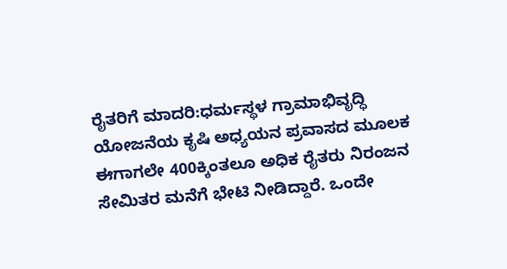ರೈತರಿಗೆ ಮಾದರಿ:ಧರ್ಮಸ್ಥಳ ಗ್ರಾಮಾಭಿವೃದ್ಧಿ ಯೋಜನೆಯ ಕೃಷಿ ಅಧ್ಯಯನ ಪ್ರವಾಸದ ಮೂಲಕ ಈಗಾಗಲೇ 400ಕ್ಕಿಂತಲೂ ಅಧಿಕ ರೈತರು ನಿರಂಜನ ಸೇಮಿತರ ಮನೆಗೆ ಭೇಟಿ ನೀಡಿದ್ದಾರೆ. ಒಂದೇ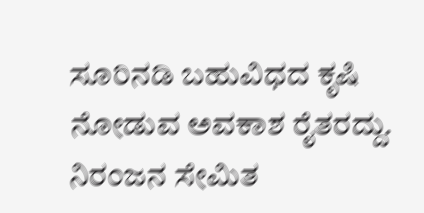ಸೂರಿನಡಿ ಬಹುವಿಧದ ಕೃಷಿ ನೋಡುವ ಅವಕಾಶ ರೈತರದ್ದು. ನಿರಂಜನ ಸೇಮಿತ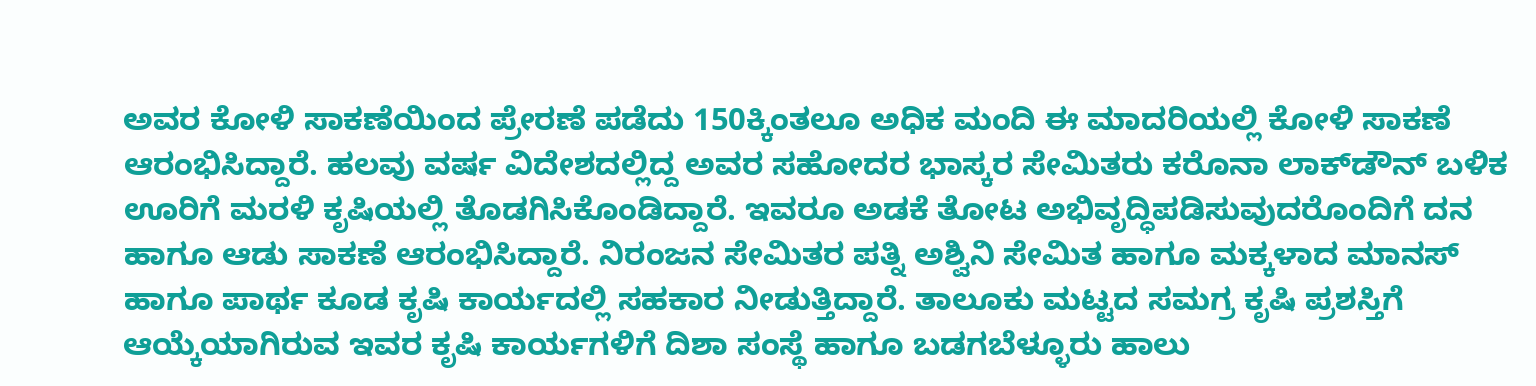ಅವರ ಕೋಳಿ ಸಾಕಣೆಯಿಂದ ಪ್ರೇರಣೆ ಪಡೆದು 150ಕ್ಕಿಂತಲೂ ಅಧಿಕ ಮಂದಿ ಈ ಮಾದರಿಯಲ್ಲಿ ಕೋಳಿ ಸಾಕಣೆ ಆರಂಭಿಸಿದ್ದಾರೆ. ಹಲವು ವರ್ಷ ವಿದೇಶದಲ್ಲಿದ್ದ ಅವರ ಸಹೋದರ ಭಾಸ್ಕರ ಸೇಮಿತರು ಕರೊನಾ ಲಾಕ್‌ಡೌನ್ ಬಳಿಕ ಊರಿಗೆ ಮರಳಿ ಕೃಷಿಯಲ್ಲಿ ತೊಡಗಿಸಿಕೊಂಡಿದ್ದಾರೆ. ಇವರೂ ಅಡಕೆ ತೋಟ ಅಭಿವೃದ್ಧಿಪಡಿಸುವುದರೊಂದಿಗೆ ದನ ಹಾಗೂ ಆಡು ಸಾಕಣೆ ಆರಂಭಿಸಿದ್ದಾರೆ. ನಿರಂಜನ ಸೇಮಿತರ ಪತ್ನಿ ಅಶ್ವಿನಿ ಸೇಮಿತ ಹಾಗೂ ಮಕ್ಕಳಾದ ಮಾನಸ್ ಹಾಗೂ ಪಾರ್ಥ ಕೂಡ ಕೃಷಿ ಕಾರ್ಯದಲ್ಲಿ ಸಹಕಾರ ನೀಡುತ್ತಿದ್ದಾರೆ. ತಾಲೂಕು ಮಟ್ಟದ ಸಮಗ್ರ ಕೃಷಿ ಪ್ರಶಸ್ತಿಗೆ ಆಯ್ಕೆಯಾಗಿರುವ ಇವರ ಕೃಷಿ ಕಾರ್ಯಗಳಿಗೆ ದಿಶಾ ಸಂಸ್ಥೆ ಹಾಗೂ ಬಡಗಬೆಳ್ಳೂರು ಹಾಲು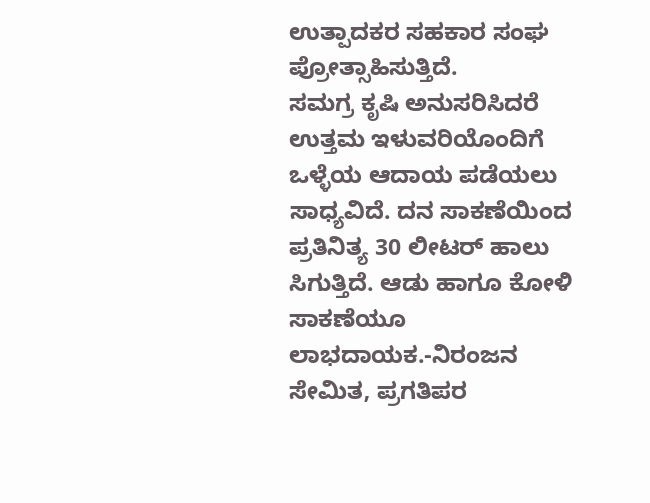ಉತ್ಪಾದಕರ ಸಹಕಾರ ಸಂಘ ಪ್ರೋತ್ಸಾಹಿಸುತ್ತಿದೆ.
ಸಮಗ್ರ ಕೃಷಿ ಅನುಸರಿಸಿದರೆ ಉತ್ತಮ ಇಳುವರಿಯೊಂದಿಗೆ ಒಳ್ಳೆಯ ಆದಾಯ ಪಡೆಯಲು ಸಾಧ್ಯವಿದೆ. ದನ ಸಾಕಣೆಯಿಂದ ಪ್ರತಿನಿತ್ಯ 30 ಲೀಟರ್ ಹಾಲು ಸಿಗುತ್ತಿದೆ. ಆಡು ಹಾಗೂ ಕೋಳಿ ಸಾಕಣೆಯೂ ಲಾಭದಾಯಕ.-ನಿರಂಜನ ಸೇಮಿತ, ಪ್ರಗತಿಪರ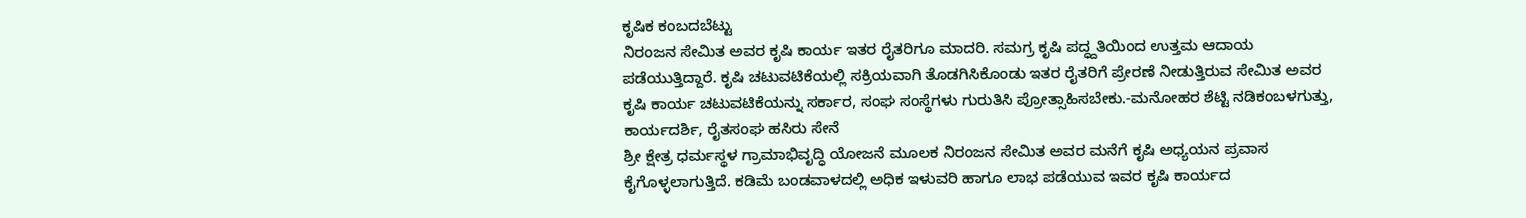ಕೃಷಿಕ ಕಂಬದಬೆಟ್ಟು
ನಿರಂಜನ ಸೇಮಿತ ಅವರ ಕೃಷಿ ಕಾರ್ಯ ಇತರ ರೈತರಿಗೂ ಮಾದರಿ. ಸಮಗ್ರ ಕೃಷಿ ಪದ್ಧ್ದತಿಯಿಂದ ಉತ್ತಮ ಆದಾಯ ಪಡೆಯುತ್ತಿದ್ದಾರೆ. ಕೃಷಿ ಚಟುವಟಿಕೆಯಲ್ಲಿ ಸಕ್ರಿಯವಾಗಿ ತೊಡಗಿಸಿಕೊಂಡು ಇತರ ರೈತರಿಗೆ ಪ್ರೇರಣೆ ನೀಡುತ್ತಿರುವ ಸೇಮಿತ ಅವರ ಕೃಷಿ ಕಾರ್ಯ ಚಟುವಟಿಕೆಯನ್ನು ಸರ್ಕಾರ, ಸಂಘ ಸಂಸ್ಥೆಗಳು ಗುರುತಿಸಿ ಪ್ರೋತ್ಸಾಹಿಸಬೇಕು.-ಮನೋಹರ ಶೆಟ್ಟಿ ನಡಿಕಂಬಳಗುತ್ತು, ಕಾರ್ಯದರ್ಶಿ, ರೈತಸಂಘ ಹಸಿರು ಸೇನೆ
ಶ್ರೀ ಕ್ಷೇತ್ರ ಧರ್ಮಸ್ಥಳ ಗ್ರಾಮಾಭಿವೃದ್ಧಿ ಯೋಜನೆ ಮೂಲಕ ನಿರಂಜನ ಸೇಮಿತ ಅವರ ಮನೆಗೆ ಕೃಷಿ ಅಧ್ಯಯನ ಪ್ರವಾಸ ಕೈಗೊಳ್ಳಲಾಗುತ್ತಿದೆ. ಕಡಿಮೆ ಬಂಡವಾಳದಲ್ಲಿ ಅಧಿಕ ಇಳುವರಿ ಹಾಗೂ ಲಾಭ ಪಡೆಯುವ ಇವರ ಕೃಷಿ ಕಾರ್ಯದ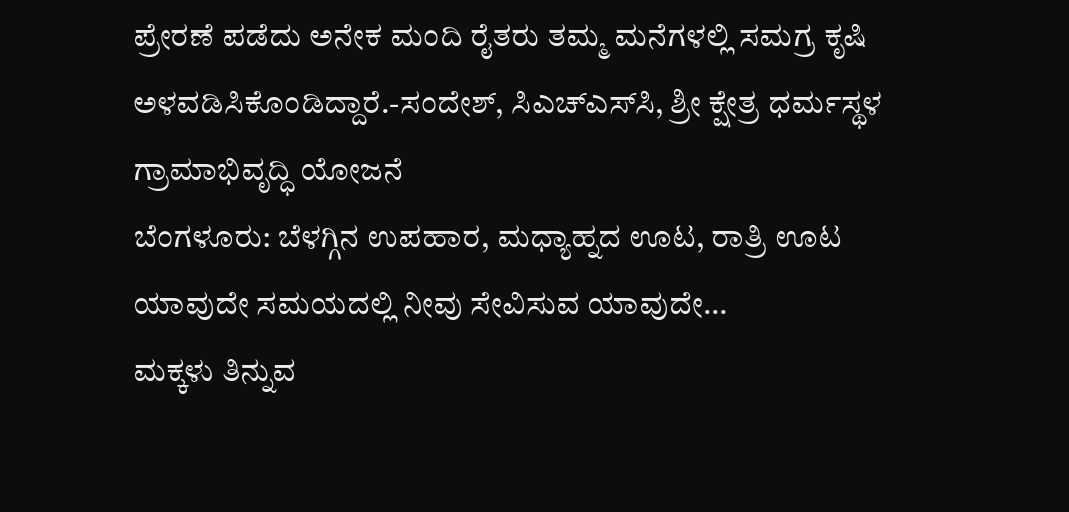ಪ್ರೇರಣೆ ಪಡೆದು ಅನೇಕ ಮಂದಿ ರೈತರು ತಮ್ಮ ಮನೆಗಳಲ್ಲಿ ಸಮಗ್ರ ಕೃಷಿ ಅಳವಡಿಸಿಕೊಂಡಿದ್ದಾರೆ.-ಸಂದೇಶ್, ಸಿಎಚ್‌ಎಸ್‌ಸಿ, ಶ್ರೀ ಕ್ಷೇತ್ರ ಧರ್ಮಸ್ಥಳ ಗ್ರಾಮಾಭಿವೃದ್ಧಿ ಯೋಜನೆ
ಬೆಂಗಳೂರು: ಬೆಳಗ್ಗಿನ ಉಪಹಾರ, ಮಧ್ಯಾಹ್ನದ ಊಟ, ರಾತ್ರಿ ಊಟ ಯಾವುದೇ ಸಮಯದಲ್ಲಿ ನೀವು ಸೇವಿಸುವ ಯಾವುದೇ…
ಮಕ್ಕಳು ತಿನ್ನುವ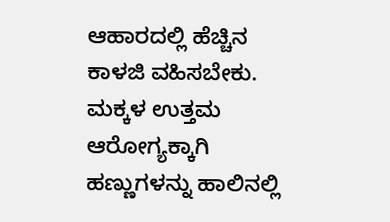ಆಹಾರದಲ್ಲಿ ಹೆಚ್ಚಿನ ಕಾಳಜಿ ವಹಿಸಬೇಕು. ಮಕ್ಕಳ ಉತ್ತಮ ಆರೋಗ್ಯಕ್ಕಾಗಿ ಹಣ್ಣುಗಳನ್ನು ಹಾಲಿನಲ್ಲಿ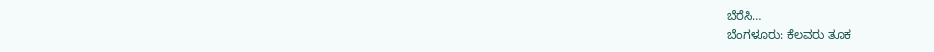ಬೆರೆಸಿ…
ಬೆಂಗಳೂರು: ಕೆಲವರು ತೂಕ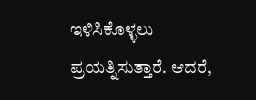ಇಳಿಸಿಕೊಳ್ಳಲು ಪ್ರಯತ್ನಿಸುತ್ತಾರೆ. ಆದರೆ,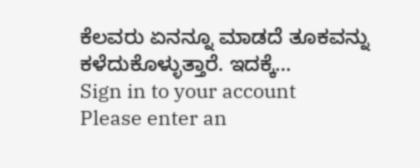ಕೆಲವರು ಏನನ್ನೂ ಮಾಡದೆ ತೂಕವನ್ನು ಕಳೆದುಕೊಳ್ಳುತ್ತಾರೆ. ಇದಕ್ಕೆ…
Sign in to your account
Please enter an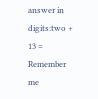answer in digits:two + 13 =
Remember me